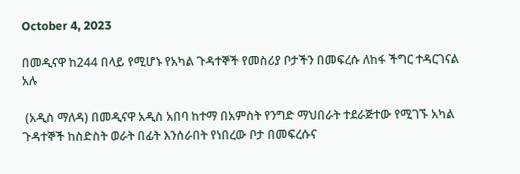October 4, 2023

በመዲናዋ ከ244 በላይ የሚሆኑ የአካል ጉዳተኞች የመስሪያ ቦታችን በመፍረሱ ለከፋ ችግር ተዳርገናል አሉ

 (አዲስ ማለዳ) በመዲናዋ አዲስ አበባ ከተማ በአምስት የንግድ ማህበራት ተደራጅተው የሚገኙ አካል ጉዳተኞች ከስድስት ወራት በፊት እንሰራበት የነበረው ቦታ በመፍረሱና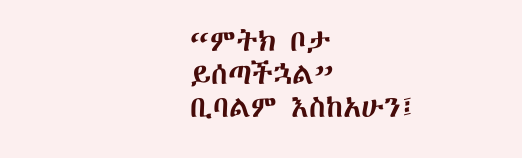“ምትክ ቦታ ይሰጣችኋል” ቢባልም እስከአሁን፤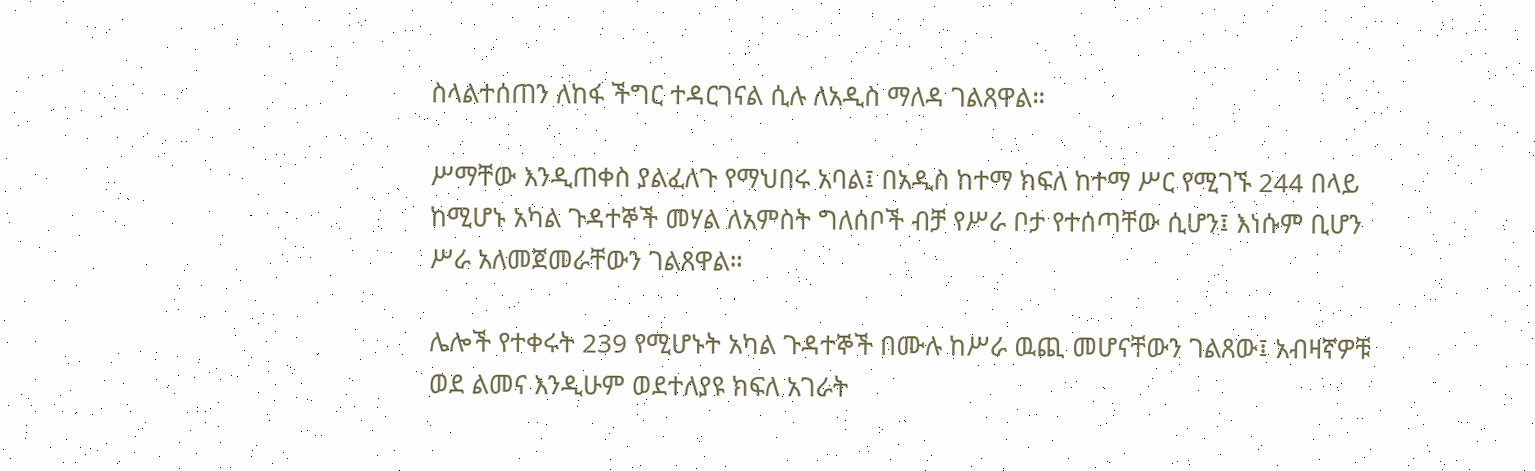ስላልተሰጠን ለከፋ ችግር ተዳርገናል ሲሉ ለአዲስ ማለዳ ገልጸዋል።

ሥማቸው እንዲጠቀስ ያልፈለጉ የማህበሩ አባል፤ በአዲስ ከተማ ክፍለ ከተማ ሥር የሚገኙ 244 በላይ ከሚሆኑ አካል ጉዳተኞች መሃል ለአምስት ግለሰቦች ብቻ የሥራ ቦታ የተሰጣቸው ሲሆን፤ እነሱም ቢሆን ሥራ አለመጀመራቸውን ገልጸዋል።

ሌሎች የተቀሩት 239 የሚሆኑት አካል ጉዳተኞች በሙሉ ከሥራ ዉጪ መሆናቸውን ገልጸው፤ አብዛኛዎቹ ወደ ልመና እንዲሁም ወደተለያዩ ክፍለ አገራት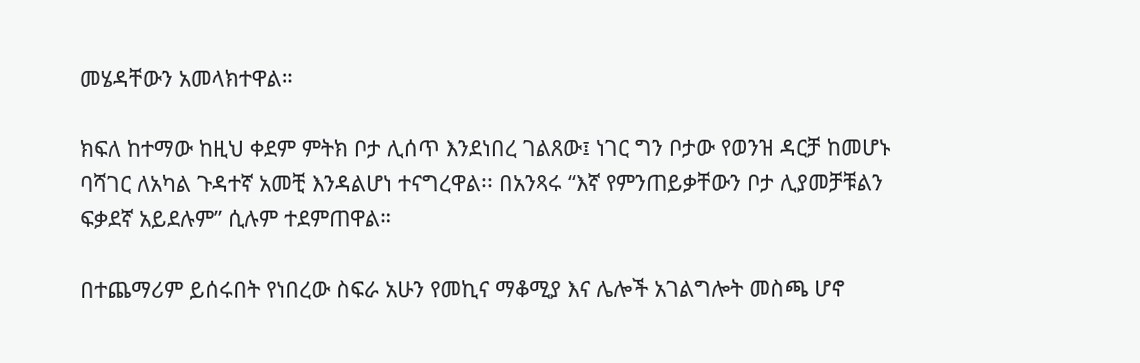መሄዳቸውን አመላክተዋል።

ክፍለ ከተማው ከዚህ ቀደም ምትክ ቦታ ሊሰጥ እንደነበረ ገልጸው፤ ነገር ግን ቦታው የወንዝ ዳርቻ ከመሆኑ ባሻገር ለአካል ጉዳተኛ አመቺ እንዳልሆነ ተናግረዋል፡፡ በአንጻሩ “እኛ የምንጠይቃቸውን ቦታ ሊያመቻቹልን ፍቃደኛ አይደሉም” ሲሉም ተደምጠዋል።

በተጨማሪም ይሰሩበት የነበረው ስፍራ አሁን የመኪና ማቆሚያ እና ሌሎች አገልግሎት መስጫ ሆኖ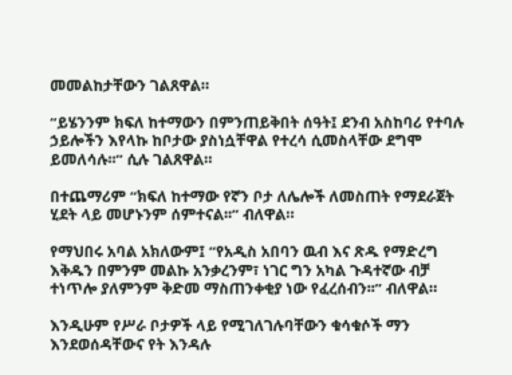መመልከታቸውን ገልጸዋል።

“ይሄንንም ክፍለ ከተማውን በምንጠይቅበት ሰዓት፤ ደንብ አስከባሪ የተባሉ ኃይሎችን እየላኩ ከቦታው ያስነሷቸዋል የተረሳ ሲመስላቸው ደግሞ ይመለሳሉ፡፡” ሲሉ ገልጸዋል።

በተጨማሪም “ክፍለ ከተማው የኛን ቦታ ለሌሎች ለመስጠት የማደራጀት ሂደት ላይ መሆኑንም ሰምተናል፡፡” ብለዋል።

የማህበሩ አባል አክለውም፤ “የአዲስ አበባን ዉብ እና ጽዱ የማድረግ እቅዱን በምንም መልኩ አንቃረንም፣ ነገር ግን አካል ጉዳተኛው ብቻ ተነጥሎ ያለምንም ቅድመ ማስጠንቀቂያ ነው የፈረሰብን፡፡” ብለዋል።

እንዲሁም የሥራ ቦታዎች ላይ የሚገለገሉባቸውን ቁሳቁሶች ማን እንደወሰዳቸውና የት እንዳሉ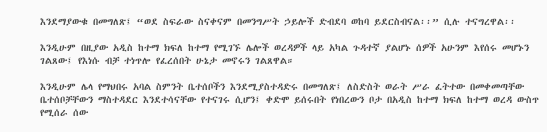እንደማያውቁ በመግለጽ፤ “ወደ ስፍራው ስናቀናም በመንግሥት ኃይሎች ድብደባ ወከባ ይደርስብናል፡፡” ሲሉ ተናግረዋል፡፡

እንዲሁም በዚያው አዲስ ከተማ ክፍለ ከተማ የሚገኙ ሌሎች ወረዳዎች ላይ አካል ጉዳተኛ ያልሆኑ ሰዎች አሁንም እየሰሩ መሆኑን ገልጸው፤ የእነሱ ብቻ ተነጥሎ የፈረሰበት ሁኔታ መኖሩን ገልጸዋል።

እንዲሁም ሌላ የማህበሩ አባል ስምንት ቤተሰቦችን እንደሚያስተዳድሩ በመግለጽ፤ ለስድስት ወራት ሥራ ፈትተው በመቀመጣቸው ቤተሰቦቻቸውን ማስተዳደር እንደተሳናቸው የተናገሩ ሲሆን፤ ቀድሞ ይሰሩበት የነበረውን ቦታ በአዲስ ከተማ ክፍለ ከተማ ወረዳ ውስጥ የሚሰራ ሰው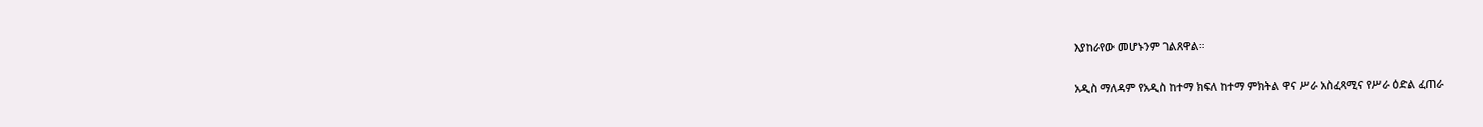እያከራየው መሆኑንም ገልጸዋል።

አዲስ ማለዳም የአዲስ ከተማ ክፍለ ከተማ ምክትል ዋና ሥራ አስፈጻሚና የሥራ ዕድል ፈጠራ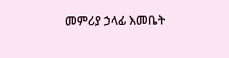መምሪያ ኃላፊ እመቤት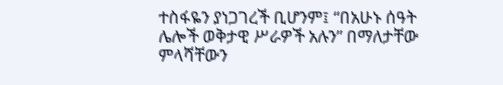ተስፋዬን ያነጋገረች ቢሆንም፤ “በአሁኑ ሰዓት ሌሎች ወቅታዊ ሥራዎች አሉን” በማለታቸው ምላሻቸውን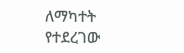ለማካተት የተደረገው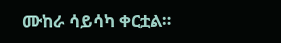ሙከራ ሳይሳካ ቀርቷል።